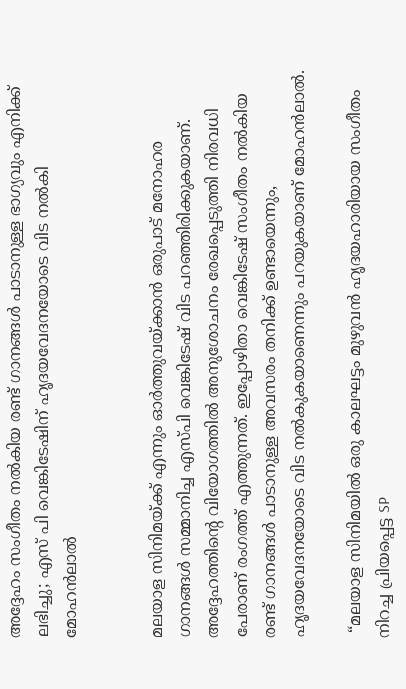അദ്ദേഹം സംഗീതം നൽകിയ രണ്ട് ഗാനങ്ങൾ പാടാനുള്ള ഭാഗ്യവും എനിക്ക് ലഭിച്ചു; എസ് പി വെങ്കിടേഷിന് ഹൃദയവേദനയോടെ വിട നൽകി മോഹൻലാൽ


മലയാള സിനിമയ്ക്ക് എന്നും ഓർത്തുവയ്ക്കാൻ ഒരുപാട് മനോഹര ഗാനങ്ങൾ സമ്മാനിച്ച എസ്പി വെങ്കിടേഷ് വിട പറഞ്ഞിരിക്കുകയാണ്. അദ്ദേഹത്തിന്റെ വിയോഗത്തിൽ അനുശോചനം രേഖപ്പെടുത്തി നിരവധി പേരാണ് രംഗത്ത് എത്തുന്നത്. ഇപ്പോഴിതാ വെങ്കിടേഷ് സംഗീതം നൽകിയ രണ്ട് ഗാനങ്ങൾ പാടാനുള്ള അവസരം തനിക്ക് ഉണ്ടായെന്നും,  ഹൃദയവേദനയോടെ വിട നൽകുകയാണെന്നും പറയുകയാണ് മോഹൻലാൽ.

 “മലയാള സിനിമയില്‍ ഒരു കാലഘട്ടം മുഴുവന്‍ ഹൃദയഹാരിയായ സംഗീതം നിറച്ച പ്രിയപ്പെട്ട SP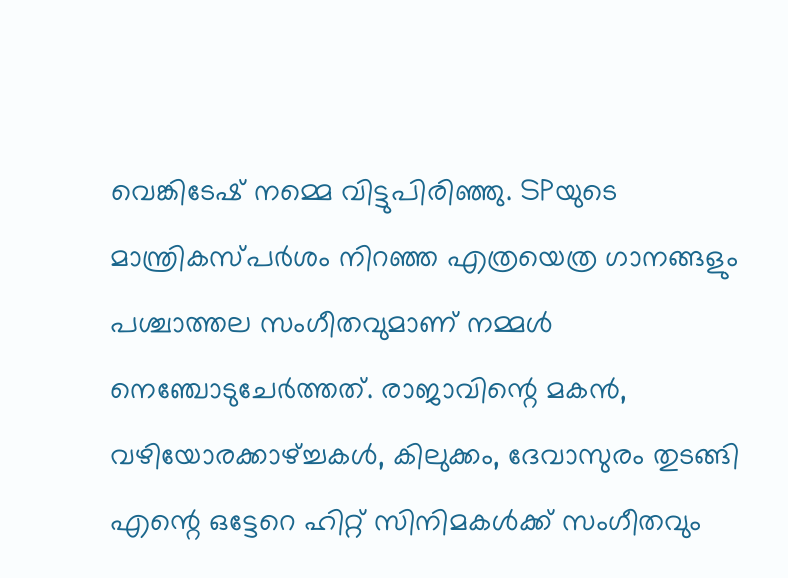വെങ്കിടേഷ് നമ്മെ വിട്ടുപിരിഞ്ഞു. SPയുടെ മാന്ത്രികസ്പര്‍ശം നിറഞ്ഞ എത്രയെത്ര ഗാനങ്ങളും പശ്ചാത്തല സംഗീതവുമാണ്‌ നമ്മള്‍ നെഞ്ചോടുചേര്‍ത്തത്. രാജാവിന്റെ മകന്‍, വഴിയോരക്കാഴ്ച്ചകള്‍, കിലുക്കം, ദേവാസുരം തുടങ്ങി എന്റെ ഒട്ടേറെ ഹിറ്റ് സിനിമകള്‍ക്ക് സംഗീതവും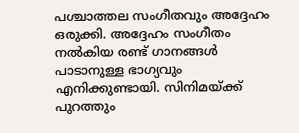പശ്ചാത്തല സംഗീതവും അദ്ദേഹം ഒരുക്കി‌. അദ്ദേഹം സംഗീതം നല്‍കിയ രണ്ട് ഗാനങ്ങള്‍ പാടാനുള്ള ഭാഗ്യവും എനിക്കുണ്ടായി. സിനിമയ്ക്ക് പുറത്തും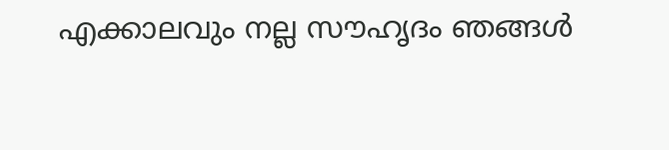എക്കാലവും നല്ല സൗഹൃദം ഞങ്ങള്‍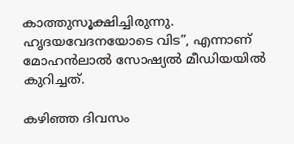കാത്തുസൂക്ഷിച്ചിരുന്നു. ഹൃദയവേദനയോടെ വിട”, എന്നാണ് മോഹൻലാൽ സോഷ്യൽ മീഡിയയിൽ കുറിച്ചത്.

കഴിഞ്ഞ ദിവസം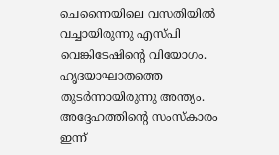ചെന്നൈയിലെ വസതിയിൽ വച്ചായിരുന്നു എസ്പി വെങ്കിടേഷിന്റെ വിയോഗം. ഹൃദയാഘാതത്തെ തുടർന്നായിരുന്നു അന്ത്യം. അദ്ദേഹത്തിന്റെ സംസ്കാരം ഇന്ന്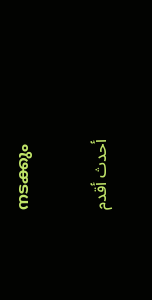നടക്കും

أحدث أقدم